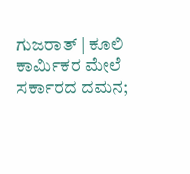ಗುಜರಾತ್ | ಕೂಲಿ ಕಾರ್ಮಿಕರ ಮೇಲೆ ಸರ್ಕಾರದ ದಮನ;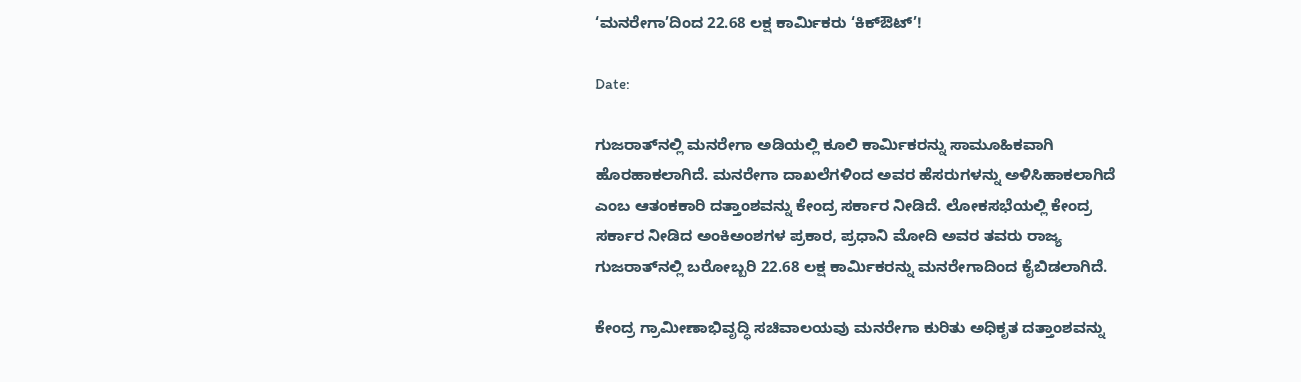‘ಮನರೇಗಾ’ದಿಂದ 22.68 ಲಕ್ಷ ಕಾರ್ಮಿಕರು ‘ಕಿಕ್‌ಔಟ್’!

Date:

ಗುಜರಾತ್‌ನಲ್ಲಿ ಮನರೇಗಾ ಅಡಿಯಲ್ಲಿ ಕೂಲಿ ಕಾರ್ಮಿಕರನ್ನು ಸಾಮೂಹಿಕವಾಗಿ ಹೊರಹಾಕಲಾಗಿದೆ. ಮನರೇಗಾ ದಾಖಲೆಗಳಿಂದ ಅವರ ಹೆಸರುಗಳನ್ನು ಅಳಿಸಿಹಾಕಲಾಗಿದೆ ಎಂಬ ಆತಂಕಕಾರಿ ದತ್ತಾಂಶವನ್ನು ಕೇಂದ್ರ ಸರ್ಕಾರ ನೀಡಿದೆ. ಲೋಕಸಭೆಯಲ್ಲಿ ಕೇಂದ್ರ ಸರ್ಕಾರ ನೀಡಿದ ಅಂಕಿಅಂಶಗಳ ಪ್ರಕಾರ, ಪ್ರಧಾನಿ ಮೋದಿ ಅವರ ತವರು ರಾಜ್ಯ ಗುಜರಾತ್‌ನಲ್ಲಿ ಬರೋಬ್ಬರಿ 22.68 ಲಕ್ಷ ಕಾರ್ಮಿಕರನ್ನು ಮನರೇಗಾದಿಂದ ಕೈಬಿಡಲಾಗಿದೆ.

ಕೇಂದ್ರ ಗ್ರಾಮೀಣಾಭಿವೃದ್ಧಿ ಸಚಿವಾಲಯವು ಮನರೇಗಾ ಕುರಿತು ಅಧಿಕೃತ ದತ್ತಾಂಶವನ್ನು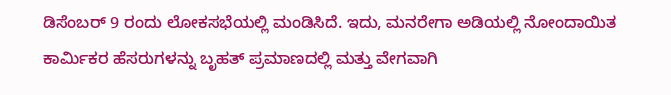ಡಿಸೆಂಬರ್ 9 ರಂದು ಲೋಕಸಭೆಯಲ್ಲಿ ಮಂಡಿಸಿದೆ. ಇದು, ಮನರೇಗಾ ಅಡಿಯಲ್ಲಿ ನೋಂದಾಯಿತ ಕಾರ್ಮಿಕರ ಹೆಸರುಗಳನ್ನು ಬೃಹತ್‌ ಪ್ರಮಾಣದಲ್ಲಿ ಮತ್ತು ವೇಗವಾಗಿ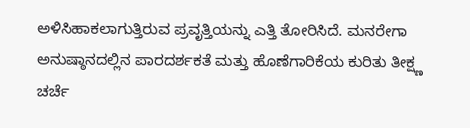ಅಳಿಸಿಹಾಕಲಾಗುತ್ತಿರುವ ಪ್ರವೃತ್ತಿಯನ್ನು ಎತ್ತಿ ತೋರಿಸಿದೆ. ಮನರೇಗಾ ಅನುಷ್ಠಾನದಲ್ಲಿನ ಪಾರದರ್ಶಕತೆ ಮತ್ತು ಹೊಣೆಗಾರಿಕೆಯ ಕುರಿತು ತೀಕ್ಷ್ಣ ಚರ್ಚೆ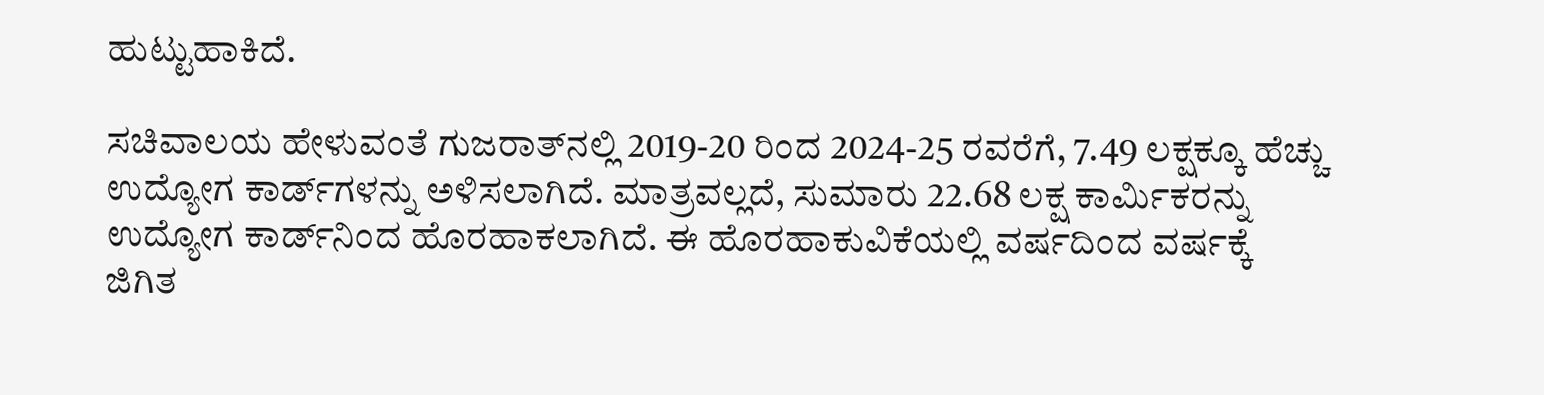ಹುಟ್ಟುಹಾಕಿದೆ.

ಸಚಿವಾಲಯ ಹೇಳುವಂತೆ ಗುಜರಾತ್‌ನಲ್ಲಿ 2019-20 ರಿಂದ 2024-25 ರವರೆಗೆ, 7.49 ಲಕ್ಷಕ್ಕೂ ಹೆಚ್ಚು ಉದ್ಯೋಗ ಕಾರ್ಡ್‌ಗಳನ್ನು ಅಳಿಸಲಾಗಿದೆ. ಮಾತ್ರವಲ್ಲದೆ, ಸುಮಾರು 22.68 ಲಕ್ಷ ಕಾರ್ಮಿಕರನ್ನು ಉದ್ಯೋಗ ಕಾರ್ಡ್‌ನಿಂದ ಹೊರಹಾಕಲಾಗಿದೆ. ಈ ಹೊರಹಾಕುವಿಕೆಯಲ್ಲಿ ವರ್ಷದಿಂದ ವರ್ಷಕ್ಕೆ ಜಿಗಿತ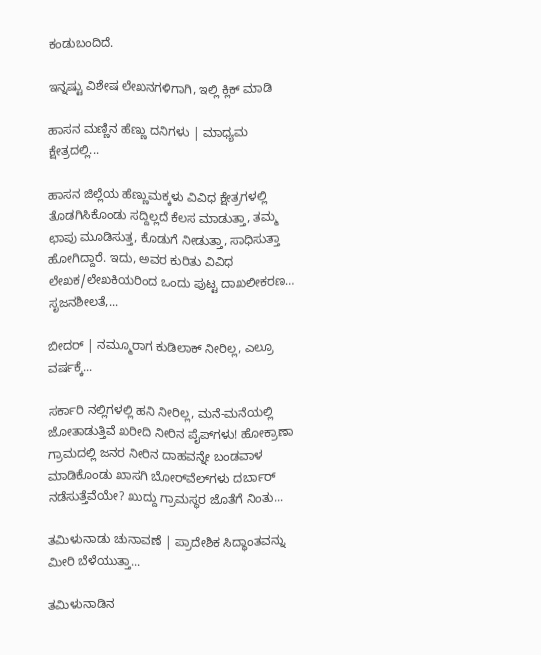ಕಂಡುಬಂದಿದೆ.

ಇನ್ನಷ್ಟು ವಿಶೇಷ ಲೇಖನಗಳಿಗಾಗಿ, ಇಲ್ಲಿ ಕ್ಲಿಕ್ ಮಾಡಿ

ಹಾಸನ ಮಣ್ಣಿನ ಹೆಣ್ಣು ದನಿಗಳು | ಮಾಧ್ಯಮ ಕ್ಷೇತ್ರದಲ್ಲಿ...

ಹಾಸನ ಜಿಲ್ಲೆಯ ಹೆಣ್ಣುಮಕ್ಕಳು ವಿವಿಧ ಕ್ಷೇತ್ರಗಳಲ್ಲಿ ತೊಡಗಿಸಿಕೊಂಡು ಸದ್ದಿಲ್ಲದೆ ಕೆಲಸ ಮಾಡುತ್ತಾ, ತಮ್ಮ ಛಾಪು ಮೂಡಿಸುತ್ತ, ಕೊಡುಗೆ ನೀಡುತ್ತಾ, ಸಾಧಿಸುತ್ತಾ ಹೋಗಿದ್ದಾರೆ. ಇದು, ಅವರ ಕುರಿತು ವಿವಿಧ ಲೇಖಕ/ಲೇಖಕಿಯರಿಂದ ಒಂದು ಪುಟ್ಟ ದಾಖಲೀಕರಣ… ಸೃಜನಶೀಲತೆ,...

ಬೀದರ್ | ನಮ್ಮೂರಾಗ ಕುಡಿಲಾಕ್ ನೀರಿಲ್ಲ, ಎಲ್ರೂ ವರ್ಷಕ್ಕೆ...

ಸರ್ಕಾರಿ ನಲ್ಲಿಗಳಲ್ಲಿ ಹನಿ ನೀರಿಲ್ಲ, ಮನೆ-ಮನೆಯಲ್ಲಿ ಜೋತಾಡುತ್ತಿವೆ ಖರೀದಿ ನೀರಿನ ಪೈಪ್‌ಗಳು! ಹೋಕ್ರಾಣಾ ಗ್ರಾಮದಲ್ಲಿ ಜನರ ನೀರಿನ ದಾಹವನ್ನೇ ಬಂಡವಾಳ ಮಾಡಿಕೊಂಡು ಖಾಸಗಿ ಬೋರ್‌ವೆಲ್‌ಗಳು ದರ್ಬಾರ್‌ ನಡೆಸುತ್ತೆವೆಯೇ? ಖುದ್ದು ಗ್ರಾಮಸ್ಥರ ಜೊತೆಗೆ ನಿಂತು...

ತಮಿಳುನಾಡು ಚುನಾವಣೆ | ಪ್ರಾದೇಶಿಕ ಸಿದ್ಧಾಂತವನ್ನು ಮೀರಿ ಬೆಳೆಯುತ್ತಾ...

ತಮಿಳುನಾಡಿನ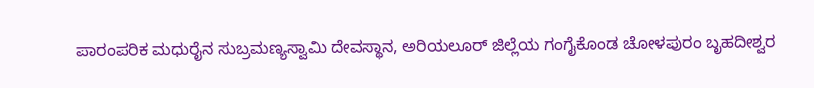ಪಾರಂಪರಿಕ ಮಧುರೈನ ಸುಬ್ರಮಣ್ಯಸ್ವಾಮಿ ದೇವಸ್ಥಾನ, ಅರಿಯಲೂರ್ ಜಿಲ್ಲೆಯ ಗಂಗೈಕೊಂಡ ಚೋಳಪುರಂ ಬೃಹದೀಶ್ವರ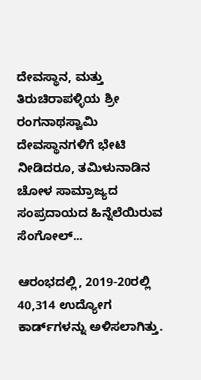ದೇವಸ್ಥಾನ, ಮತ್ತು ತಿರುಚಿರಾಪಳ್ಳಿಯ ಶ್ರೀ ರಂಗನಾಥಸ್ವಾಮಿ ದೇವಸ್ಥಾನಗಳಿಗೆ ಭೇಟಿ ನೀಡಿದರೂ, ತಮಿಳುನಾಡಿನ ಚೋಳ ಸಾಮ್ರಾಜ್ಯದ ಸಂಪ್ರದಾಯದ ಹಿನ್ನೆಲೆಯಿರುವ ಸೆಂಗೋಲ್...

ಆರಂಭದಲ್ಲಿ, 2019-20ರಲ್ಲಿ 40,314 ಉದ್ಯೋಗ ಕಾರ್ಡ್‌ಗಳನ್ನು ಅಳಿಸಲಾಗಿತ್ತು.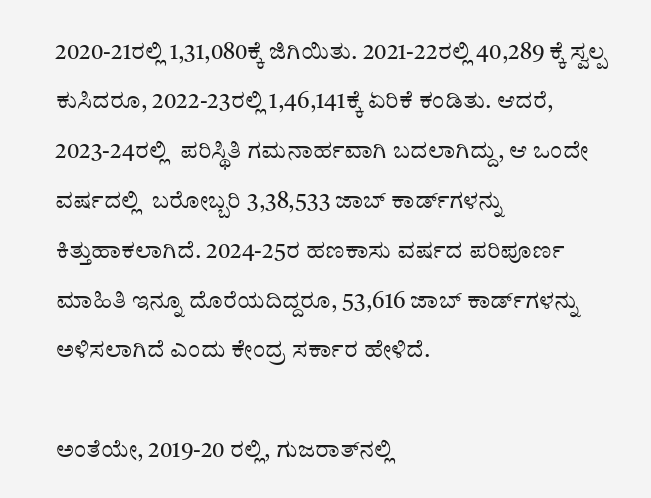2020-21ರಲ್ಲಿ 1,31,080ಕ್ಕೆ ಜಿಗಿಯಿತು. 2021-22ರಲ್ಲಿ 40,289 ಕ್ಕೆ ಸ್ವಲ್ಪ ಕುಸಿದರೂ, 2022-23ರಲ್ಲಿ 1,46,141ಕ್ಕೆ ಏರಿಕೆ ಕಂಡಿತು. ಆದರೆ, 2023-24ರಲ್ಲಿ  ಪರಿಸ್ಥಿತಿ ಗಮನಾರ್ಹವಾಗಿ ಬದಲಾಗಿದ್ದು, ಆ ಒಂದೇ ವರ್ಷದಲ್ಲಿ  ಬರೋಬ್ಬರಿ 3,38,533 ಜಾಬ್ ಕಾರ್ಡ್‌ಗಳನ್ನು ಕಿತ್ತುಹಾಕಲಾಗಿದೆ. 2024-25ರ ಹಣಕಾಸು ವರ್ಷದ ಪರಿಪೂರ್ಣ ಮಾಹಿತಿ ಇನ್ನೂ ದೊರೆಯದಿದ್ದರೂ, 53,616 ಜಾಬ್ ಕಾರ್ಡ್‌ಗಳನ್ನು ಅಳಿಸಲಾಗಿದೆ ಎಂದು ಕೇಂದ್ರ ಸರ್ಕಾರ ಹೇಳಿದೆ.

ಅಂತೆಯೇ, 2019-20 ರಲ್ಲಿ, ಗುಜರಾತ್‌ನಲ್ಲಿ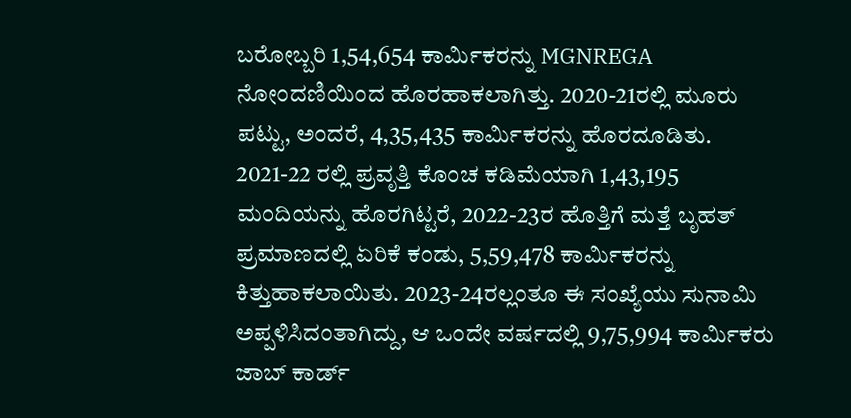ಬರೋಬ್ಬರಿ 1,54,654 ಕಾರ್ಮಿಕರನ್ನು MGNREGA ನೋಂದಣಿಯಿಂದ ಹೊರಹಾಕಲಾಗಿತ್ತು. 2020-21ರಲ್ಲಿ ಮೂರು ಪಟ್ಟು, ಅಂದರೆ, 4,35,435 ಕಾರ್ಮಿಕರನ್ನು ಹೊರದೂಡಿತು. 2021-22 ರಲ್ಲಿ ಪ್ರವೃತ್ತಿ ಕೊಂಚ ಕಡಿಮೆಯಾಗಿ 1,43,195 ಮಂದಿಯನ್ನು ಹೊರಗಿಟ್ಟರೆ, 2022-23ರ ಹೊತ್ತಿಗೆ ಮತ್ತೆ ಬೃಹತ್ ಪ್ರಮಾಣದಲ್ಲಿ ಏರಿಕೆ ಕಂಡು, 5,59,478 ಕಾರ್ಮಿಕರನ್ನು ಕಿತ್ತುಹಾಕಲಾಯಿತು. 2023-24ರಲ್ಲಂತೂ ಈ ಸಂಖ್ಯೆಯು ಸುನಾಮಿ ಅಪ್ಪಳಿಸಿದಂತಾಗಿದ್ದು, ಆ ಒಂದೇ ವರ್ಷದಲ್ಲಿ 9,75,994 ಕಾರ್ಮಿಕರು ಜಾಬ್‌ ಕಾರ್ಡ್‌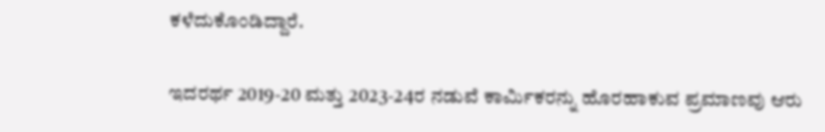ಕಳೆದುಕೊಂಡಿದ್ದಾರೆ.

ಇದರರ್ಥ 2019-20 ಮತ್ತು 2023-24ರ ನಡುವೆ ಕಾರ್ಮಿಕರನ್ನು ಹೊರಹಾಕುವ ಪ್ರಮಾಣವು ಆರು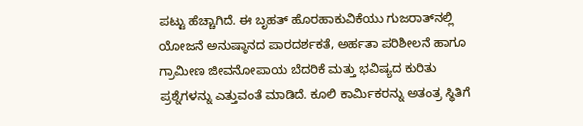ಪಟ್ಟು ಹೆಚ್ಚಾಗಿದೆ. ಈ ಬೃಹತ್ ಹೊರಹಾಕುವಿಕೆಯು ಗುಜರಾತ್‌ನಲ್ಲಿ ಯೋಜನೆ ಅನುಷ್ಠಾನದ ಪಾರದರ್ಶಕತೆ, ಅರ್ಹತಾ ಪರಿಶೀಲನೆ ಹಾಗೂ ಗ್ರಾಮೀಣ ಜೀವನೋಪಾಯ ಬೆದರಿಕೆ ಮತ್ತು ಭವಿಷ್ಯದ ಕುರಿತು ಪ್ರಶ್ನೆಗಳನ್ನು ಎತ್ತುವಂತೆ ಮಾಡಿದೆ. ಕೂಲಿ ಕಾರ್ಮಿಕರನ್ನು ಅತಂತ್ರ ಸ್ಥಿತಿಗೆ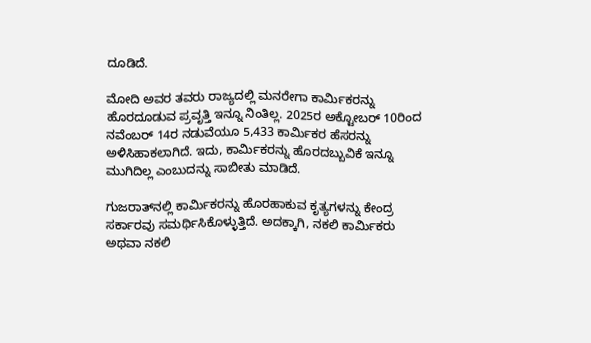ದೂಡಿದೆ.

ಮೋದಿ ಅವರ ತವರು ರಾಜ್ಯದಲ್ಲಿ ಮನರೇಗಾ ಕಾರ್ಮಿಕರನ್ನು ಹೊರದೂಡುವ ಪ್ರವೃತ್ತಿ ಇನ್ನೂ ನಿಂತಿಲ್ಲ. 2025ರ ಅಕ್ಟೋಬರ್ 10ರಿಂದ ನವೆಂಬರ್ 14ರ ನಡುವೆಯೂ 5,433 ಕಾರ್ಮಿಕರ ಹೆಸರನ್ನು ಅಳಿಸಿಹಾಕಲಾಗಿದೆ. ಇದು, ಕಾರ್ಮಿಕರನ್ನು ಹೊರದಬ್ಬುವಿಕೆ ಇನ್ನೂ ಮುಗಿದಿಲ್ಲ ಎಂಬುದನ್ನು ಸಾಬೀತು ಮಾಡಿದೆ.

ಗುಜರಾತ್‌ನಲ್ಲಿ ಕಾರ್ಮಿಕರನ್ನು ಹೊರಹಾಕುವ ಕೃತ್ಯಗಳನ್ನು ಕೇಂದ್ರ ಸರ್ಕಾರವು ಸಮರ್ಥಿಸಿಕೊಳ್ಳುತ್ತಿದೆ. ಅದಕ್ಕಾಗಿ, ನಕಲಿ ಕಾರ್ಮಿಕರು ಅಥವಾ ನಕಲಿ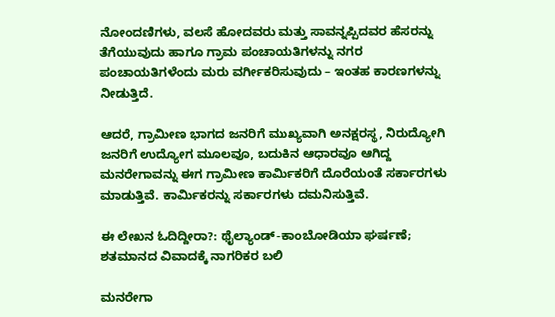ನೋಂದಣಿಗಳು, ವಲಸೆ ಹೋದವರು ಮತ್ತು ಸಾವನ್ನಪ್ಪಿದವರ ಹೆಸರನ್ನು ತೆಗೆಯುವುದು ಹಾಗೂ ಗ್ರಾಮ ಪಂಚಾಯತಿಗಳನ್ನು ನಗರ ಪಂಚಾಯತಿಗಳೆಂದು ಮರು ವರ್ಗೀಕರಿಸುವುದು – ಇಂತಹ ಕಾರಣಗಳನ್ನು ನೀಡುತ್ತಿದೆ.

ಆದರೆ, ಗ್ರಾಮೀಣ ಭಾಗದ ಜನರಿಗೆ ಮುಖ್ಯವಾಗಿ ಅನಕ್ಷರಸ್ಥ, ನಿರುದ್ಯೋಗಿ ಜನರಿಗೆ ಉದ್ಯೋಗ ಮೂಲವೂ, ಬದುಕಿನ ಆಧಾರವೂ ಆಗಿದ್ದ ಮನರೇಗಾವನ್ನು ಈಗ ಗ್ರಾಮೀಣ ಕಾರ್ಮಿಕರಿಗೆ ದೊರೆಯಂತೆ ಸರ್ಕಾರಗಳು ಮಾಡುತ್ತಿವೆ. ಕಾರ್ಮಿಕರನ್ನು ಸರ್ಕಾರಗಳು ದಮನಿಸುತ್ತಿವೆ.

ಈ ಲೇಖನ ಓದಿದ್ದೀರಾ?: ಥೈಲ್ಯಾಂಡ್-ಕಾಂಬೋಡಿಯಾ ಘರ್ಷಣೆ; ಶತಮಾನದ ವಿವಾದಕ್ಕೆ ನಾಗರಿಕರ ಬಲಿ

ಮನರೇಗಾ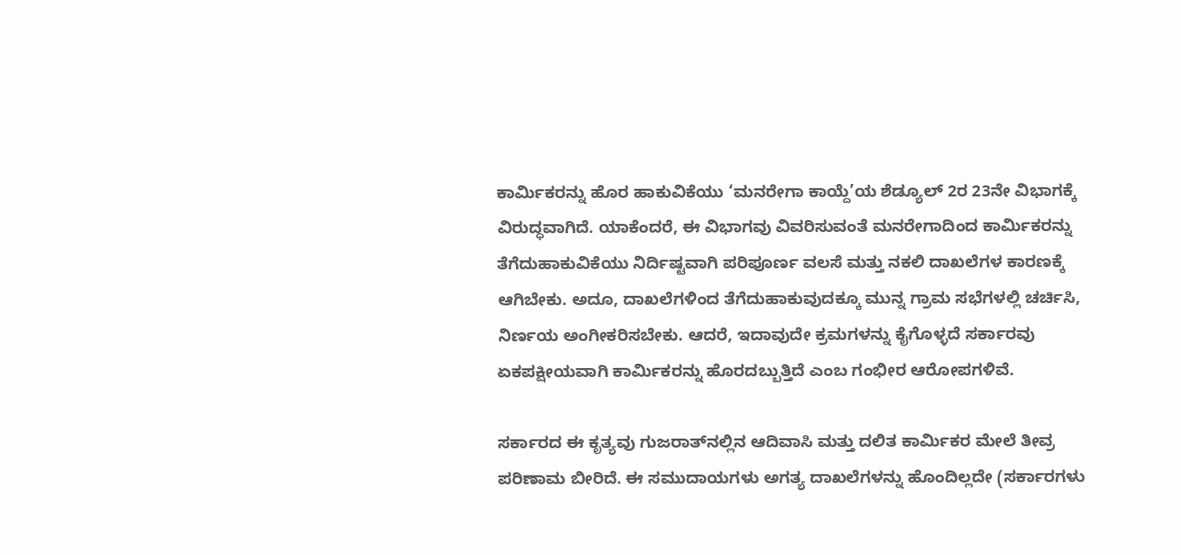ಕಾರ್ಮಿಕರನ್ನು ಹೊರ ಹಾಕುವಿಕೆಯು ‘ಮನರೇಗಾ ಕಾಯ್ದೆ’ಯ ಶೆಡ್ಯೂಲ್ 2ರ 23ನೇ ವಿಭಾಗಕ್ಕೆ ವಿರುದ್ಧವಾಗಿದೆ. ಯಾಕೆಂದರೆ, ಈ ವಿಭಾಗವು ವಿವರಿಸುವಂತೆ ಮನರೇಗಾದಿಂದ ಕಾರ್ಮಿಕರನ್ನು ತೆಗೆದುಹಾಕುವಿಕೆಯು ನಿರ್ದಿಷ್ಟವಾಗಿ ಪರಿಪೂರ್ಣ ವಲಸೆ ಮತ್ತು ನಕಲಿ ದಾಖಲೆಗಳ ಕಾರಣಕ್ಕೆ ಆಗಿಬೇಕು. ಅದೂ, ದಾಖಲೆಗಳಿಂದ ತೆಗೆದುಹಾಕುವುದಕ್ಕೂ ಮುನ್ನ ಗ್ರಾಮ ಸಭೆಗಳಲ್ಲಿ ಚರ್ಚಿಸಿ, ನಿರ್ಣಯ ಅಂಗೀಕರಿಸಬೇಕು. ಆದರೆ, ಇದಾವುದೇ ಕ್ರಮಗಳನ್ನು ಕೈಗೊಳ್ಳದೆ ಸರ್ಕಾರವು ಏಕಪಕ್ಷೀಯವಾಗಿ ಕಾರ್ಮಿಕರನ್ನು ಹೊರದಬ್ಬುತ್ತಿದೆ ಎಂಬ ಗಂಭೀರ ಆರೋಪಗಳಿವೆ.

ಸರ್ಕಾರದ ಈ ಕೃತ್ಯವು ಗುಜರಾತ್‌ನಲ್ಲಿನ ಆದಿವಾಸಿ ಮತ್ತು ದಲಿತ ಕಾರ್ಮಿಕರ ಮೇಲೆ ತೀವ್ರ ಪರಿಣಾಮ ಬೀರಿದೆ. ಈ ಸಮುದಾಯಗಳು ಅಗತ್ಯ ದಾಖಲೆಗಳನ್ನು ಹೊಂದಿಲ್ಲದೇ (ಸರ್ಕಾರಗಳು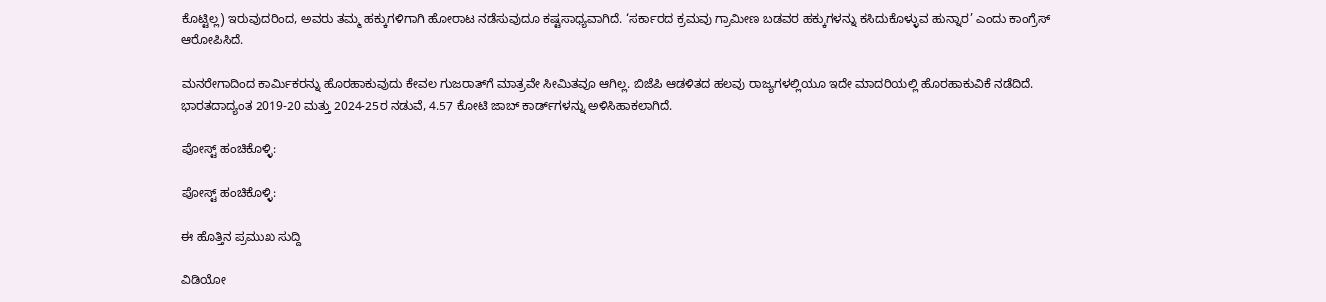ಕೊಟ್ಟಿಲ್ಲ) ಇರುವುದರಿಂದ, ಅವರು ತಮ್ಮ ಹಕ್ಕುಗಳಿಗಾಗಿ ಹೋರಾಟ ನಡೆಸುವುದೂ ಕಷ್ಟಸಾಧ್ಯವಾಗಿದೆ. ‘ಸರ್ಕಾರದ ಕ್ರಮವು ಗ್ರಾಮೀಣ ಬಡವರ ಹಕ್ಕುಗಳನ್ನು ಕಸಿದುಕೊಳ್ಳುವ ಹುನ್ನಾರ’ ಎಂದು ಕಾಂಗ್ರೆಸ್‌ ಆರೋಪಿಸಿದೆ.

ಮನರೇಗಾದಿಂದ ಕಾರ್ಮಿಕರನ್ನು ಹೊರಹಾಕುವುದು ಕೇವಲ ಗುಜರಾತ್‌ಗೆ ಮಾತ್ರವೇ ಸೀಮಿತವೂ ಆಗಿಲ್ಲ. ಬಿಜೆಪಿ ಆಡಳಿತದ ಹಲವು ರಾಜ್ಯಗಳಲ್ಲಿಯೂ ಇದೇ ಮಾದರಿಯಲ್ಲಿ ಹೊರಹಾಕುವಿಕೆ ನಡೆದಿದೆ. ಭಾರತದಾದ್ಯಂತ 2019-20 ಮತ್ತು 2024-25ರ ನಡುವೆ, 4.57 ಕೋಟಿ ಜಾಬ್ ಕಾರ್ಡ್‌ಗಳನ್ನು ಅಳಿಸಿಹಾಕಲಾಗಿದೆ.

ಪೋಸ್ಟ್ ಹಂಚಿಕೊಳ್ಳಿ:

ಪೋಸ್ಟ್ ಹಂಚಿಕೊಳ್ಳಿ:

ಈ ಹೊತ್ತಿನ ಪ್ರಮುಖ ಸುದ್ದಿ

ವಿಡಿಯೋ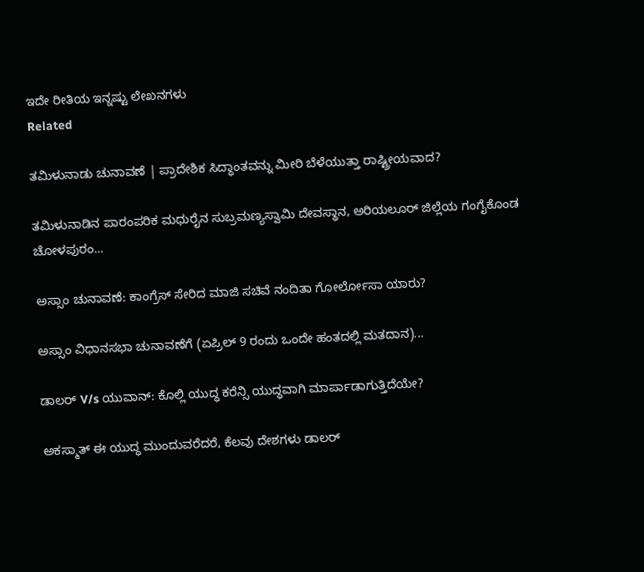ಇದೇ ರೀತಿಯ ಇನ್ನಷ್ಟು ಲೇಖನಗಳು
Related

ತಮಿಳುನಾಡು ಚುನಾವಣೆ | ಪ್ರಾದೇಶಿಕ ಸಿದ್ಧಾಂತವನ್ನು ಮೀರಿ ಬೆಳೆಯುತ್ತಾ ರಾಷ್ಟ್ರೀಯವಾದ?

ತಮಿಳುನಾಡಿನ ಪಾರಂಪರಿಕ ಮಧುರೈನ ಸುಬ್ರಮಣ್ಯಸ್ವಾಮಿ ದೇವಸ್ಥಾನ, ಅರಿಯಲೂರ್ ಜಿಲ್ಲೆಯ ಗಂಗೈಕೊಂಡ ಚೋಳಪುರಂ...

ಅಸ್ಸಾಂ ಚುನಾವಣೆ: ಕಾಂಗ್ರೆಸ್ ಸೇರಿದ ಮಾಜಿ ಸಚಿವೆ ನಂದಿತಾ ಗೋರ್ಲೋಸಾ ಯಾರು?

ಅಸ್ಸಾಂ ವಿಧಾನಸಭಾ ಚುನಾವಣೆಗೆ (ಏಪ್ರಿಲ್ 9 ರಂದು ಒಂದೇ ಹಂತದಲ್ಲಿ ಮತದಾನ)...

ಡಾಲರ್ V/s ಯುವಾನ್: ಕೊಲ್ಲಿ ಯುದ್ಧ ಕರೆನ್ಸಿ ಯುದ್ಧವಾಗಿ ಮಾರ್ಪಾಡಾಗುತ್ತಿದೆಯೇ?

ಅಕಸ್ಮಾತ್ ಈ ಯುದ್ಧ ಮುಂದುವರೆದರೆ, ಕೆಲವು ದೇಶಗಳು ಡಾಲರ್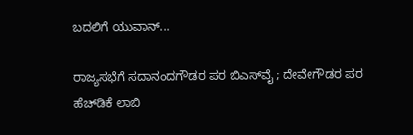ಬದಲಿಗೆ ಯುವಾನ್...

ರಾಜ್ಯಸಭೆಗೆ ಸದಾನಂದಗೌಡರ ಪರ ಬಿಎಸ್‌ವೈ ; ದೇವೇಗೌಡರ ಪರ ಹೆಚ್‌ಡಿಕೆ ಲಾಬಿ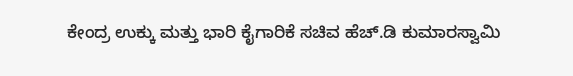ಕೇಂದ್ರ ಉಕ್ಕು ಮತ್ತು ಭಾರಿ ಕೈಗಾರಿಕೆ ಸಚಿವ ಹೆಚ್‌.ಡಿ ಕುಮಾರಸ್ವಾಮಿ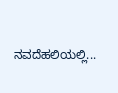ನವದೆಹಲಿಯಲ್ಲಿ...